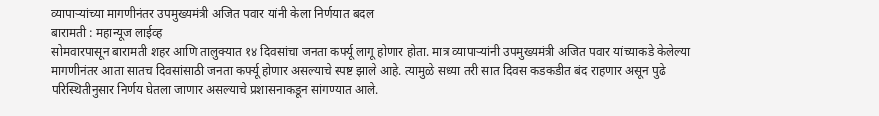व्यापाऱ्यांच्या मागणीनंतर उपमुख्यमंत्री अजित पवार यांनी केला निर्णयात बदल
बारामती : महान्यूज लाईव्ह
सोमवारपासून बारामती शहर आणि तालुक्यात १४ दिवसांचा जनता कर्फ्यू लागू होणार होता. मात्र व्यापाऱ्यांनी उपमुख्यमंत्री अजित पवार यांच्याकडे केलेल्या मागणीनंतर आता सातच दिवसांसाठी जनता कर्फ्यू होणार असल्याचे स्पष्ट झाले आहे. त्यामुळे सध्या तरी सात दिवस कडकडीत बंद राहणार असून पुढे परिस्थितीनुसार निर्णय घेतला जाणार असल्याचे प्रशासनाकडून सांगण्यात आले.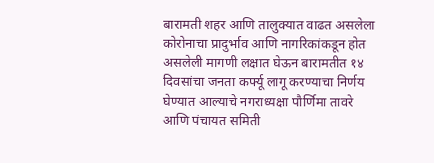बारामती शहर आणि तालुक्यात वाढत असलेला कोरोनाचा प्रादुर्भाव आणि नागरिकांकडून होत असलेली मागणी लक्षात घेऊन बारामतीत १४ दिवसांचा जनता कर्फ्यू लागू करण्याचा निर्णय घेण्यात आल्याचे नगराध्यक्षा पौर्णिमा तावरे आणि पंचायत समिती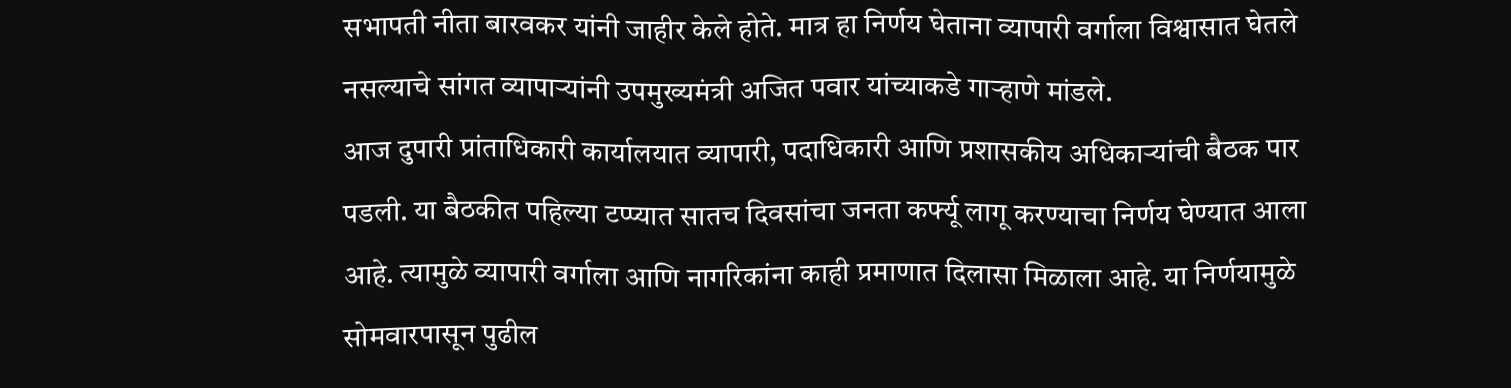सभापती नीता बारवकर यांनी जाहीर केले होते. मात्र हा निर्णय घेताना व्यापारी वर्गाला विश्वासात घेतले नसल्याचे सांगत व्यापाऱ्यांनी उपमुख्यमंत्री अजित पवार यांच्याकडे गाऱ्हाणे मांडले.
आज दुपारी प्रांताधिकारी कार्यालयात व्यापारी, पदाधिकारी आणि प्रशासकीय अधिकाऱ्यांची बैठक पार पडली. या बैठकीत पहिल्या टप्प्यात सातच दिवसांचा जनता कर्फ्यू लागू करण्याचा निर्णय घेण्यात आला आहे. त्यामुळे व्यापारी वर्गाला आणि नागरिकांना काही प्रमाणात दिलासा मिळाला आहे. या निर्णयामुळे सोमवारपासून पुढील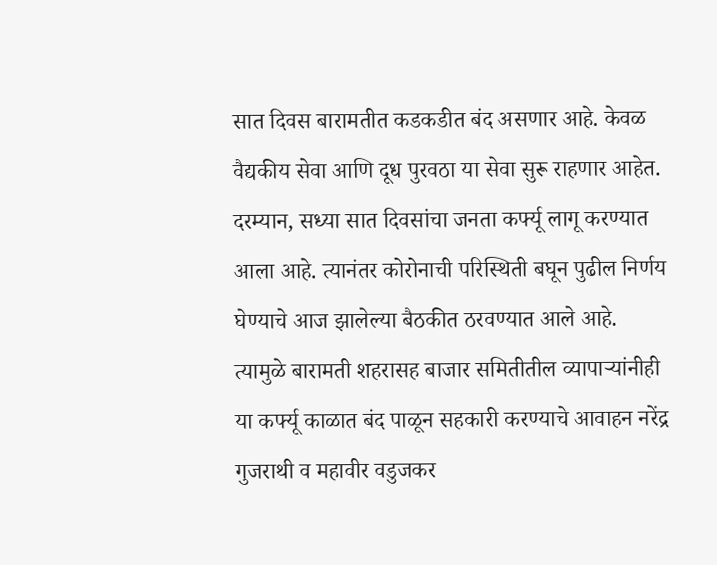सात दिवस बारामतीत कडकडीत बंद असणार आहे. केवळ वैद्यकीय सेवा आणि दूध पुरवठा या सेवा सुरू राहणार आहेत.
दरम्यान, सध्या सात दिवसांचा जनता कर्फ्यू लागू करण्यात आला आहे. त्यानंतर कोरोनाची परिस्थिती बघून पुढील निर्णय घेण्याचे आज झालेल्या बैठकीत ठरवण्यात आले आहे. त्यामुळे बारामती शहरासह बाजार समितीतील व्यापाऱ्यांनीही या कर्फ्यू काळात बंद पाळून सहकारी करण्याचे आवाहन नरेंद्र गुजराथी व महावीर वडुजकर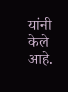यांनी केले आहे.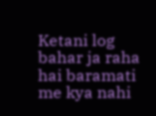Ketani log bahar ja raha hai baramati me kya nahi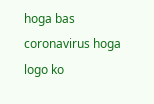hoga bas coronavirus hoga logo ko